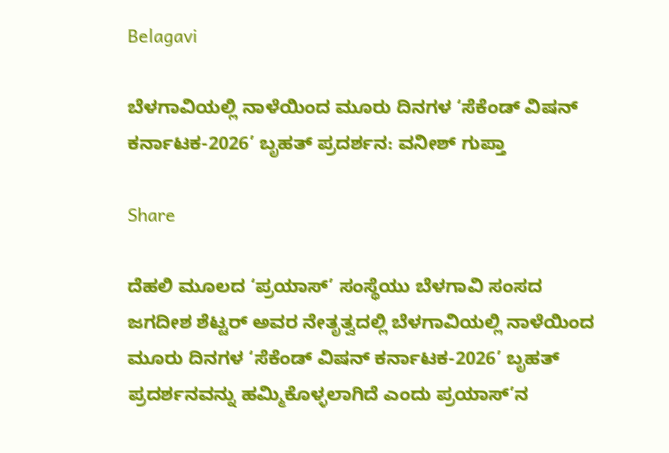Belagavi

ಬೆಳಗಾವಿಯಲ್ಲಿ ನಾಳೆಯಿಂದ ಮೂರು ದಿನಗಳ ‘ಸೆಕೆಂಡ್ ವಿಷನ್ ಕರ್ನಾಟಕ-2026’ ಬೃಹತ್ ಪ್ರದರ್ಶನ: ವನೀಶ್ ಗುಪ್ತಾ

Share

ದೆಹಲಿ ಮೂಲದ ‘ಪ್ರಯಾಸ್’ ಸಂಸ್ಥೆಯು ಬೆಳಗಾವಿ ಸಂಸದ ಜಗದೀಶ ಶೆಟ್ಟರ್ ಅವರ ನೇತೃತ್ವದಲ್ಲಿ ಬೆಳಗಾವಿಯಲ್ಲಿ ನಾಳೆಯಿಂದ ಮೂರು ದಿನಗಳ ‘ಸೆಕೆಂಡ್ ವಿಷನ್ ಕರ್ನಾಟಕ-2026’ ಬೃಹತ್ ಪ್ರದರ್ಶನವನ್ನು ಹಮ್ಮಿಕೊಳ್ಳಲಾಗಿದೆ ಎಂದು ಪ್ರಯಾಸ್’ನ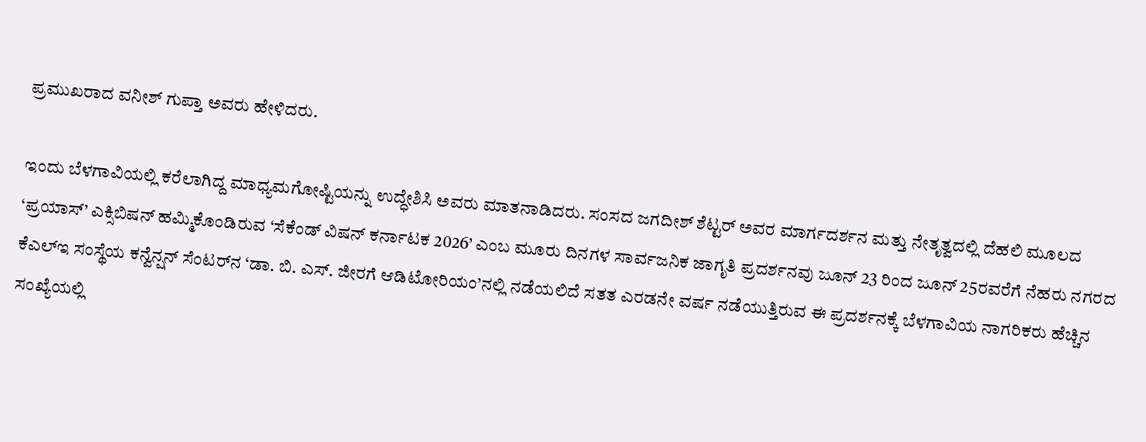ಪ್ರಮುಖರಾದ ವನೀಶ್ ಗುಪ್ತಾ ಅವರು ಹೇಳಿದರು.

ಇಂದು ಬೆಳಗಾವಿಯಲ್ಲಿ ಕರೆಲಾಗಿದ್ದ ಮಾಧ್ಯಮಗೋಷ್ಟಿಯನ್ನು ಉದ್ಧೇಶಿಸಿ ಅವರು ಮಾತನಾಡಿದರು. ಸಂಸದ ಜಗದೀಶ್ ಶೆಟ್ಟರ್ ಅವರ ಮಾರ್ಗದರ್ಶನ ಮತ್ತು ನೇತೃತ್ವದಲ್ಲಿ ದೆಹಲಿ ಮೂಲದ ‘ಪ್ರಯಾಸ್’ ಎಕ್ಸಿಬಿಷನ್ ಹಮ್ಮಿಕೊಂಡಿರುವ ‘ಸೆಕೆಂಡ್ ವಿಷನ್ ಕರ್ನಾಟಕ 2026’ ಎಂಬ ಮೂರು ದಿನಗಳ ಸಾರ್ವಜನಿಕ ಜಾಗೃತಿ ಪ್ರದರ್ಶನವು ಜೂನ್ 23 ರಿಂದ ಜೂನ್ 25ರವರೆಗೆ ನೆಹರು ನಗರದ ಕೆಎಲ್‌ಇ ಸಂಸ್ಥೆಯ ಕನ್ವೆನ್ಷನ್ ಸೆಂಟರ್‌ನ ‘ಡಾ. ಬಿ. ಎಸ್. ಜೀರಗೆ ಆಡಿಟೋರಿಯಂ’ನಲ್ಲಿ ನಡೆಯಲಿದೆ ಸತತ ಎರಡನೇ ವರ್ಷ ನಡೆಯುತ್ತಿರುವ ಈ ಪ್ರದರ್ಶನಕ್ಕೆ ಬೆಳಗಾವಿಯ ನಾಗರಿಕರು ಹೆಚ್ಚಿನ ಸಂಖ್ಯೆಯಲ್ಲಿ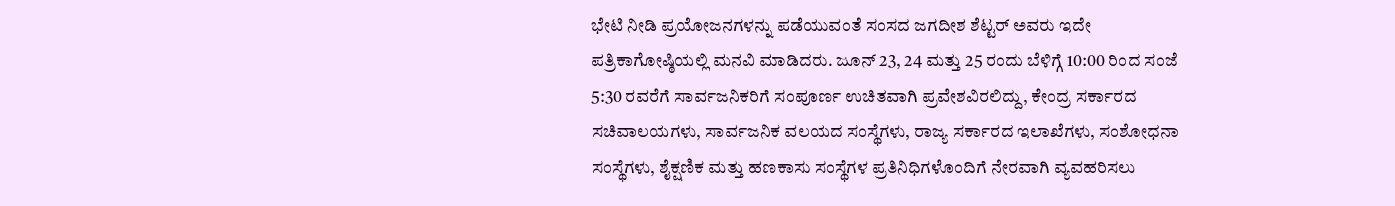ಭೇಟಿ ನೀಡಿ ಪ್ರಯೋಜನಗಳನ್ನು ಪಡೆಯುವಂತೆ ಸಂಸದ ಜಗದೀಶ ಶೆಟ್ಟರ್ ಅವರು ಇದೇ ಪತ್ರಿಕಾಗೋಷ್ಠಿಯಲ್ಲಿ ಮನವಿ ಮಾಡಿದರು. ಜೂನ್ 23, 24 ಮತ್ತು 25 ರಂದು ಬೆಳಿಗ್ಗೆ 10:00 ರಿಂದ ಸಂಜೆ 5:30 ರವರೆಗೆ ಸಾರ್ವಜನಿಕರಿಗೆ ಸಂಪೂರ್ಣ ಉಚಿತವಾಗಿ ಪ್ರವೇಶವಿರಲಿದ್ದು, ಕೇಂದ್ರ ಸರ್ಕಾರದ ಸಚಿವಾಲಯಗಳು, ಸಾರ್ವಜನಿಕ ವಲಯದ ಸಂಸ್ಥೆಗಳು, ರಾಜ್ಯ ಸರ್ಕಾರದ ಇಲಾಖೆಗಳು, ಸಂಶೋಧನಾ ಸಂಸ್ಥೆಗಳು, ಶೈಕ್ಷಣಿಕ ಮತ್ತು ಹಣಕಾಸು ಸಂಸ್ಥೆಗಳ ಪ್ರತಿನಿಧಿಗಳೊಂದಿಗೆ ನೇರವಾಗಿ ವ್ಯವಹರಿಸಲು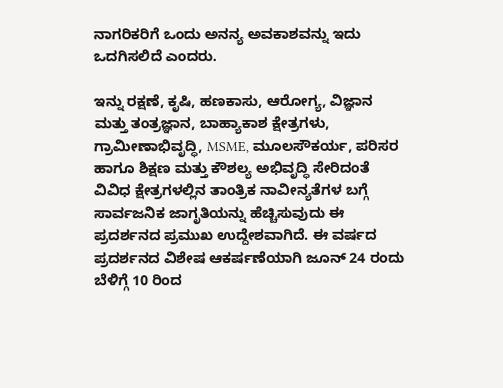ನಾಗರಿಕರಿಗೆ ಒಂದು ಅನನ್ಯ ಅವಕಾಶವನ್ನು ಇದು ಒದಗಿಸಲಿದೆ ಎಂದರು.

ಇನ್ನು ರಕ್ಷಣೆ, ಕೃಷಿ, ಹಣಕಾಸು, ಆರೋಗ್ಯ, ವಿಜ್ಞಾನ ಮತ್ತು ತಂತ್ರಜ್ಞಾನ, ಬಾಹ್ಯಾಕಾಶ ಕ್ಷೇತ್ರಗಳು, ಗ್ರಾಮೀಣಾಭಿವೃದ್ಧಿ, MSME, ಮೂಲಸೌಕರ್ಯ, ಪರಿಸರ ಹಾಗೂ ಶಿಕ್ಷಣ ಮತ್ತು ಕೌಶಲ್ಯ ಅಭಿವೃದ್ಧಿ ಸೇರಿದಂತೆ ವಿವಿಧ ಕ್ಷೇತ್ರಗಳಲ್ಲಿನ ತಾಂತ್ರಿಕ ನಾವೀನ್ಯತೆಗಳ ಬಗ್ಗೆ ಸಾರ್ವಜನಿಕ ಜಾಗೃತಿಯನ್ನು ಹೆಚ್ಚಿಸುವುದು ಈ ಪ್ರದರ್ಶನದ ಪ್ರಮುಖ ಉದ್ದೇಶವಾಗಿದೆ. ಈ ವರ್ಷದ ಪ್ರದರ್ಶನದ ವಿಶೇಷ ಆಕರ್ಷಣೆಯಾಗಿ ಜೂನ್ 24 ರಂದು ಬೆಳಿಗ್ಗೆ 10 ರಿಂದ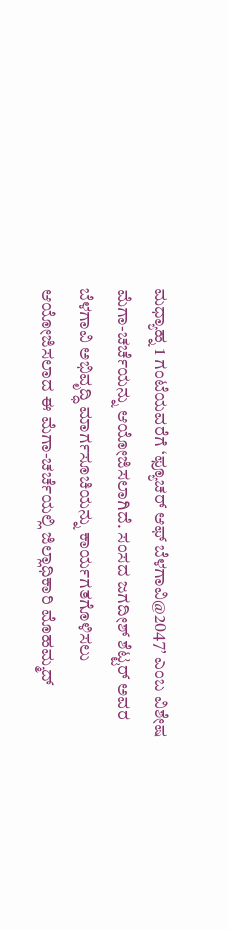ಮಧ್ಯಾಹ್ನ 1 ಗಂಟೆಯವರೆಗೆ ‘ಫ್ಯೂಚರ್ ಆಫ್ ಬೆಳಗಾವಿ@2047’ ಎಂಬ ವಿಶೇಷ ಮೆಗಾ-ಚರ್ಚೆಯನ್ನು ಆಯೋಜಿಸಲಾಗಿದೆ. ಸಂಸದ ಜಗದೀಶ್ ಶೆಟ್ಟರ್ ಅವರ ಬೆಳಗಾವಿ ಅಭಿವೃದ್ಧಿ ಮಾರ್ಗಸೂಚಿಯನ್ನು ಕಾರ್ಯಗತಗೊಳಿಸಲು ಆಯೋಜಿಸಲಾದ ಈ ಮೆಗಾ-ಚರ್ಚೆಯಲ್ಲಿ ಜಿಲ್ಲಾಧಿಕಾರಿ ಮೊಹಮ್ಮದ್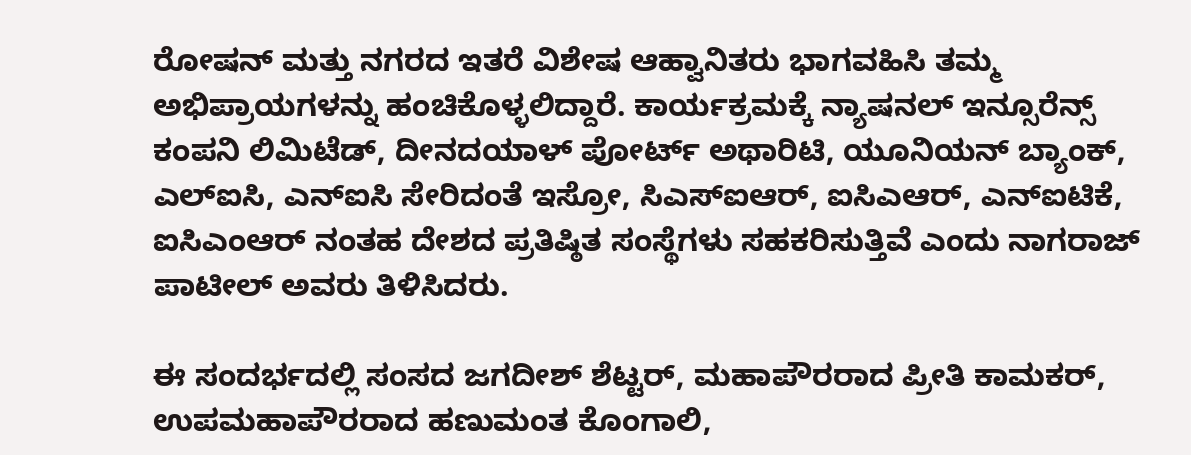ರೋಷನ್ ಮತ್ತು ನಗರದ ಇತರೆ ವಿಶೇಷ ಆಹ್ವಾನಿತರು ಭಾಗವಹಿಸಿ ತಮ್ಮ ಅಭಿಪ್ರಾಯಗಳನ್ನು ಹಂಚಿಕೊಳ್ಳಲಿದ್ದಾರೆ. ಕಾರ್ಯಕ್ರಮಕ್ಕೆ ನ್ಯಾಷನಲ್ ಇನ್ಸೂರೆನ್ಸ್ ಕಂಪನಿ ಲಿಮಿಟೆಡ್, ದೀನದಯಾಳ್ ಪೋರ್ಟ್ ಅಥಾರಿಟಿ, ಯೂನಿಯನ್ ಬ್ಯಾಂಕ್, ಎಲ್‌ಐಸಿ, ಎನ್‌ಐಸಿ ಸೇರಿದಂತೆ ಇಸ್ರೋ, ಸಿಎಸ್‌ಐಆರ್, ಐಸಿಎಆರ್, ಎನ್‌ಐಟಿಕೆ, ಐಸಿಎಂಆರ್ ನಂತಹ ದೇಶದ ಪ್ರತಿಷ್ಠಿತ ಸಂಸ್ಥೆಗಳು ಸಹಕರಿಸುತ್ತಿವೆ ಎಂದು ನಾಗರಾಜ್ ಪಾಟೀಲ್ ಅವರು ತಿಳಿಸಿದರು.

ಈ ಸಂದರ್ಭದಲ್ಲಿ ಸಂಸದ ಜಗದೀಶ್ ಶೆಟ್ಟರ್, ಮಹಾಪೌರರಾದ ಪ್ರೀತಿ ಕಾಮಕರ್, ಉಪಮಹಾಪೌರರಾದ ಹಣುಮಂತ ಕೊಂಗಾಲಿ,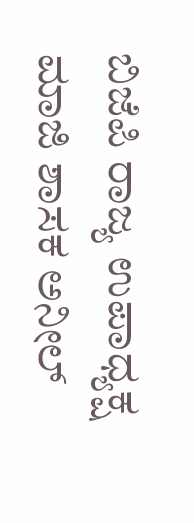ಬಿಜೆಪಿ ರಾಜ್ಯ ಉಪಾಧ್ಯಕ್ಷ ಮಾಜಿ ಶಾಸಕ ಅನೀಲ್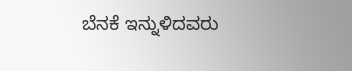ಬೆನಕೆ ಇನ್ನುಳಿದವರು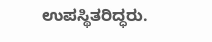ಉಪಸ್ಥಿತರಿದ್ಧರು.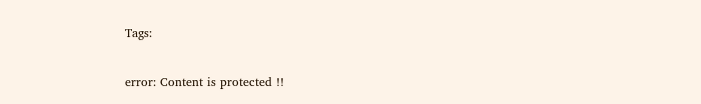Tags:

error: Content is protected !!